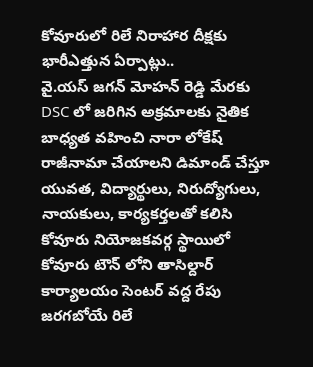కోవూరులో రిలే నిరాహార దీక్షకు భారీఎత్తున ఏర్పాట్లు..
వై.యస్ జగన్ మోహన్ రెడ్డి మేరకు DSC లో జరిగిన అక్రమాలకు నైతిక బాధ్యత వహించి నారా లోకేష్ రాజీనామా చేయాలని డిమాండ్ చేస్తూ యువత, విద్యార్థులు, నిరుద్యోగులు, నాయకులు, కార్యకర్తలతో కలిసి కోవూరు నియోజకవర్గ స్థాయిలో కోవూరు టౌన్ లోని తాసిల్దార్ కార్యాలయం సెంటర్ వద్ద రేపు జరగబోయే రిలే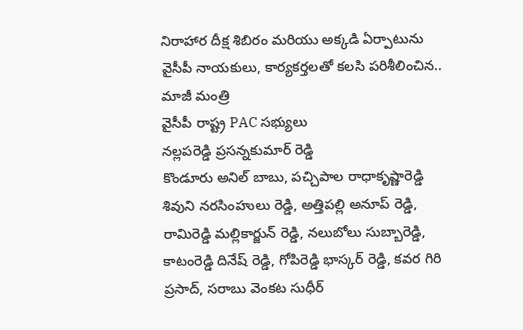నిరాహార దీక్ష శిబిరం మరియు అక్కడి ఏర్పాటును వైసీపీ నాయకులు, కార్యకర్తలతో కలసి పరిశీలించిన..
మాజీ మంత్రి
వైసీపీ రాష్ట్ర PAC సభ్యులు
నల్లపరెడ్డి ప్రసన్నకుమార్ రెడ్డి
కొండూరు అనిల్ బాబు, పచ్చిపాల రాధాకృష్ణారెడ్డి శివుని నరసింహులు రెడ్డి, అత్తిపల్లి అనూప్ రెడ్డి, రామిరెడ్డి మల్లికార్జున్ రెడ్డి, నలుబోలు సుబ్బారెడ్డి, కాటంరెడ్డి దినేష్ రెడ్డి, గోపిరెడ్డి భాస్కర్ రెడ్డి, కవర గిరి ప్రసాద్, సరాబు వెంకట సుధీర్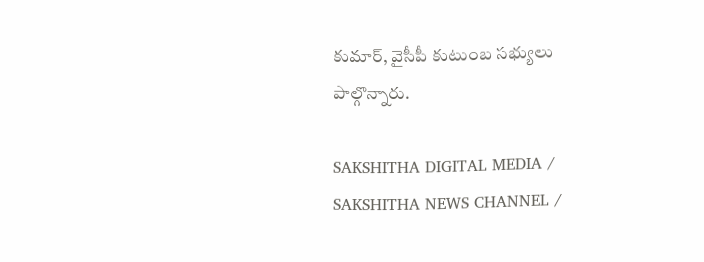కుమార్, వైసీపీ కుటుంబ సభ్యులు పాల్గొన్నారు.

SAKSHITHA DIGITAL MEDIA / SAKSHITHA NEWS CHANNEL /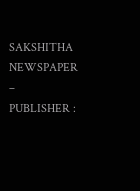SAKSHITHA NEWSPAPER – PUBLISHER :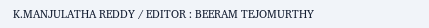K.MANJULATHA REDDY / EDITOR : BEERAM TEJOMURTHY